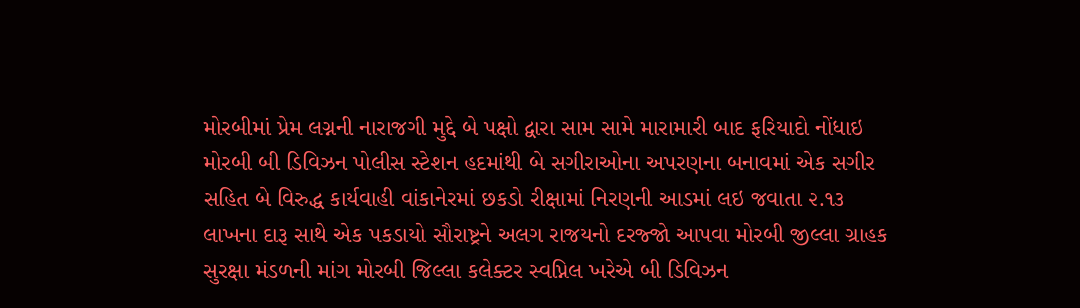મોરબીમાં પ્રેમ લગ્નની નારાજગી મુદ્દે બે પક્ષો દ્વારા સામ સામે મારામારી બાદ ફરિયાદો નોંધાઇ મોરબી બી ડિવિઝન પોલીસ સ્ટેશન હદમાંથી બે સગીરાઓના અપરણના બનાવમાં એક સગીર સહિત બે વિરુદ્ધ કાર્યવાહી વાંકાનેરમાં છકડો રીક્ષામાં નિરણની આડમાં લઇ જવાતા ૨.૧૩ લાખના દારૂ સાથે એક પકડાયો સૌરાષ્ટ્રને અલગ રાજયનો દરજ્જો આપવા મોરબી જીલ્લા ગ્રાહક સુરક્ષા મંડળની માંગ મોરબી જિલ્લા કલેક્ટર સ્વપ્નિલ ખરેએ બી ડિવિઝન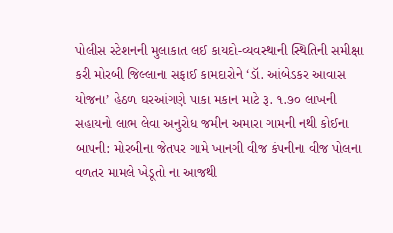પોલીસ સ્ટેશનની મુલાકાત લઈ કાયદો-વ્યવસ્થાની સ્થિતિની સમીક્ષા કરી મોરબી જિલ્લાના સફાઈ કામદારોને ‘ડૉ. આંબેડકર આવાસ યોજના’ હેઠળ ઘરઆંગણે પાકા મકાન માટે રૂ. ૧.૭૦ લાખની સહાયનો લાભ લેવા અનુરોધ જમીન અમારા ગામની નથી કોઈના બાપની: મોરબીના જેતપર ગામે ખાનગી વીજ કંપનીના વીજ પોલના વળતર મામલે ખેડૂતો ના આજથી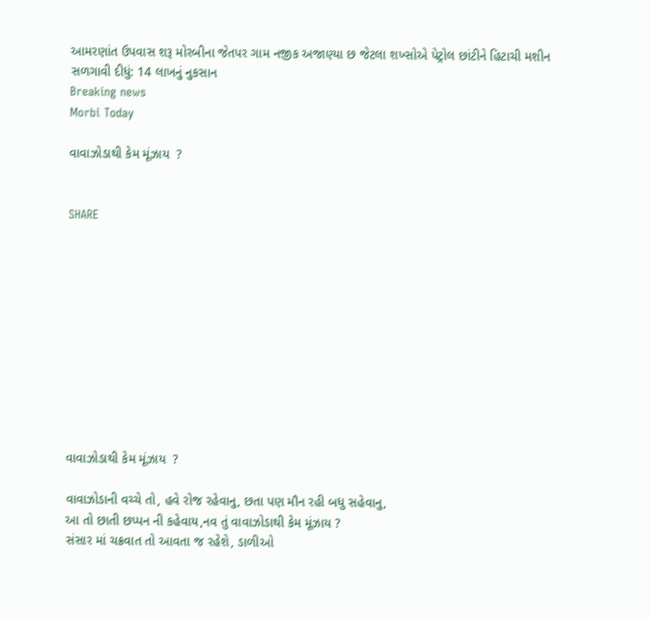આમરણાંત ઉપવાસ શરૂ મોરબીના જેતપર ગામ નજીક અજાણ્યા છ જેટલા શખ્સોએ પેટ્રોલ છાંટીને હિટાચી મશીન સળગાવી દીધું: 14 લાખનું નુકસાન
Breaking news
Morbi Today

વાવાઝોડાથી કેમ મૂંઝાય  ?


SHARE











વાવાઝોડાથી કેમ મૂંઝાય  ?

વાવાઝોડાની વચ્ચે તો, હવે રોજ રહેવાનુ, છતા પણ મૌન રહી બધુ સહેવાનુ,
આ તો છાતી છપ્પન ની કહેવાય,નવ તું વાવાઝોડાથી કેમ મૂંઝાય ?
સંસાર માં ચક્રવાત તો આવતા જ રહેશે, ડાળીઓ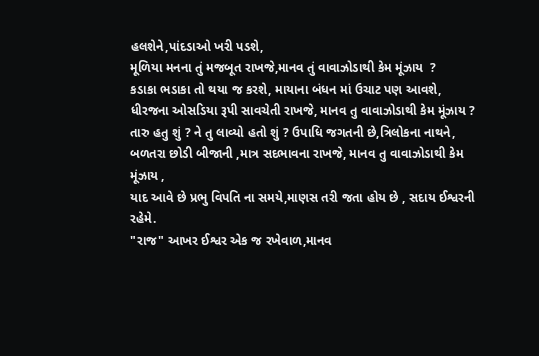હલશેને,પાંદડાઓ ખરી પડશે,
મૂળિયા મનના તું મજબૂત રાખજે,માનવ તું વાવાઝોડાથી કેમ મૂંઝાય  ?
કડાકા ભડાકા તો થયા જ કરશે, માયાના બંધન માં ઉચાટ પણ આવશે,
ધીરજના ઓસડિયા રૂપી સાવચેતી રાખજે, માનવ તુ વાવાઝોડાથી કેમ મૂંઝાય ?
તારુ હતુ શું ? ને તુ લાવ્યો હતો શું ? ઉપાધિ જગતની છે,ત્રિલોકના નાથને,
બળતરા છોડી બીજાની ,માત્ર સદભાવના રાખજે, માનવ તુ વાવાઝોડાથી કેમ મૂંઝાય ,
યાદ આવે છે પ્રભુ વિપતિ ના સમયે,માણસ તરી જતા હોય છે , સદાય ઈશ્વરની રહેમે.
"રાજ" આખર ઈશ્વર એક જ રખેવાળ,માનવ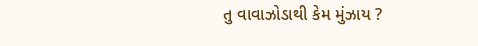તુ વાવાઝોડાથી કેમ મુંઝાય ?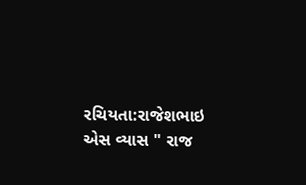રચિયતા:રાજેશભાઇ એસ વ્યાસ " રાજ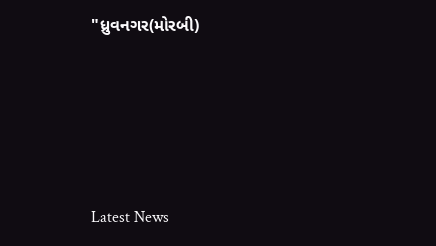"ધ્રુવનગર(મોરબી)






Latest News